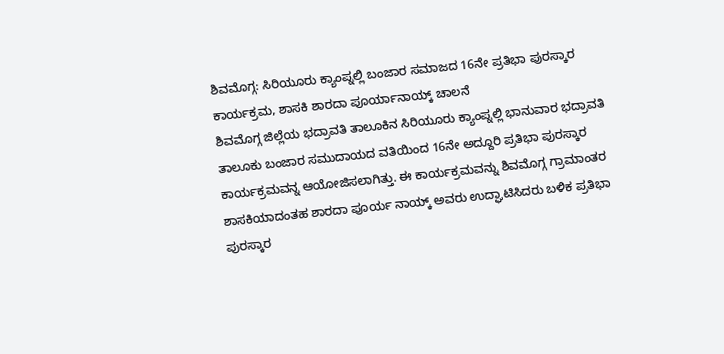ಶಿವಮೊಗ್ಗ: ಸಿರಿಯೂರು ಕ್ಯಾಂಪ್ನಲ್ಲಿ ಬಂಜಾರ ಸಮಾಜದ 16ನೇ ಪ್ರತಿಭಾ ಪುರಸ್ಕಾರ ಕಾರ್ಯಕ್ರಮ, ಶಾಸಕಿ ಶಾರದಾ ಪೂರ್ಯಾನಾಯ್ಕ್ ಚಾಲನೆ
ಶಿವಮೊಗ್ಗ ಜಿಲ್ಲೆಯ ಭದ್ರಾವತಿ ತಾಲೂಕಿನ ಸಿರಿಯೂರು ಕ್ಯಾಂಪ್ನಲ್ಲಿ ಭಾನುವಾರ ಭದ್ರಾವತಿ ತಾಲೂಕು ಬಂಜಾರ ಸಮುದಾಯದ ವತಿಯಿಂದ 16ನೇ ಅದ್ದೂರಿ ಪ್ರತಿಭಾ ಪುರಸ್ಕಾರ ಕಾರ್ಯಕ್ರಮವನ್ನ ಆಯೋಜಿಸಲಾಗಿತ್ತು. ಈ ಕಾರ್ಯಕ್ರಮವನ್ನು ಶಿವಮೊಗ್ಗ ಗ್ರಾಮಾಂತರ ಶಾಸಕಿಯಾದಂತಹ ಶಾರದಾ ಪೂರ್ಯ ನಾಯ್ಕ್ ಅವರು ಉದ್ಘಾಟಿಸಿದರು ಬಳಿಕ ಪ್ರತಿಭಾ ಪುರಸ್ಕಾರ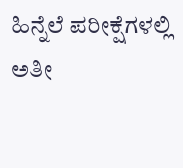ಹಿನ್ನೆಲೆ ಪರೀಕ್ಷೆಗಳಲ್ಲಿ ಅತೀ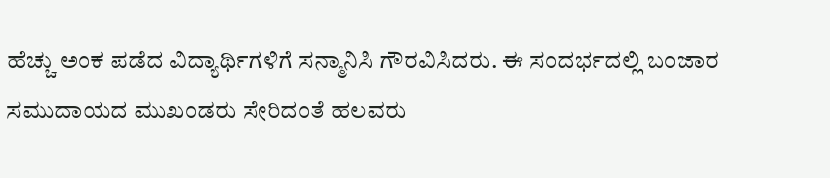ಹೆಚ್ಚು ಅಂಕ ಪಡೆದ ವಿದ್ಯಾರ್ಥಿಗಳಿಗೆ ಸನ್ಮಾನಿಸಿ ಗೌರವಿಸಿದರು. ಈ ಸಂದರ್ಭದಲ್ಲಿ ಬಂಜಾರ ಸಮುದಾಯದ ಮುಖಂಡರು ಸೇರಿದಂತೆ ಹಲವರು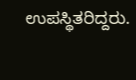ಉಪಸ್ಥಿತರಿದ್ದರು.